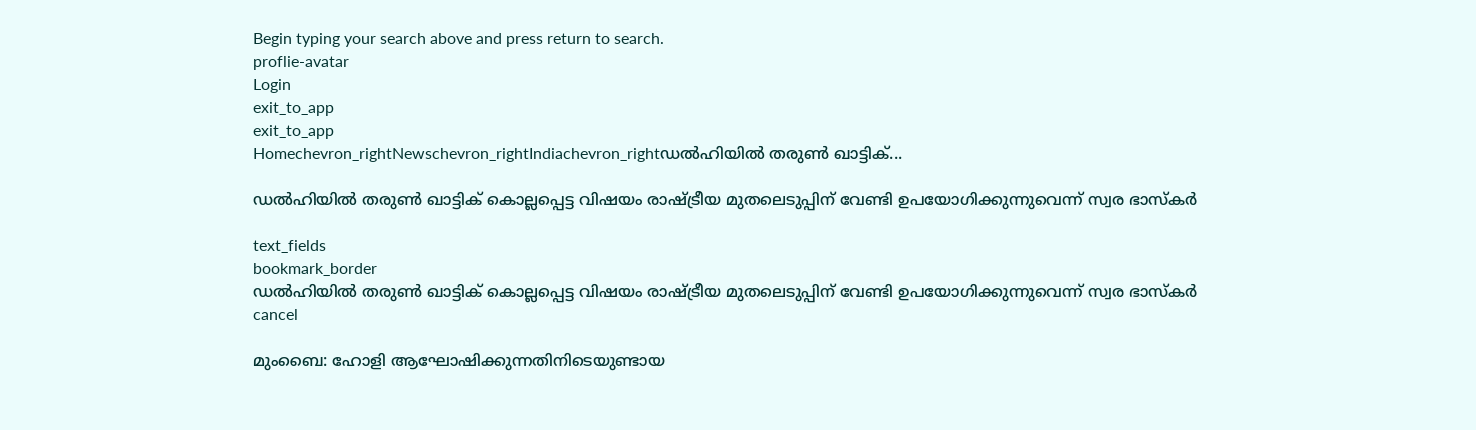Begin typing your search above and press return to search.
proflie-avatar
Login
exit_to_app
exit_to_app
Homechevron_rightNewschevron_rightIndiachevron_rightഡൽഹിയിൽ തരുൺ ഖാട്ടിക്...

ഡൽഹിയിൽ തരുൺ ഖാട്ടിക് കൊല്ലപ്പെട്ട വിഷയം രാഷ്ട്രീയ മുതലെടുപ്പിന് വേണ്ടി ഉപയോഗിക്കുന്നുവെന്ന് സ്വര ഭാസ്കർ

text_fields
bookmark_border
ഡൽഹിയിൽ തരുൺ ഖാട്ടിക് കൊല്ലപ്പെട്ട വിഷയം രാഷ്ട്രീയ മുതലെടുപ്പിന് വേണ്ടി ഉപയോഗിക്കുന്നുവെന്ന് സ്വര ഭാസ്കർ
cancel

മുംബൈ: ഹോളി ആഘോഷിക്കുന്നതിനിടെയുണ്ടായ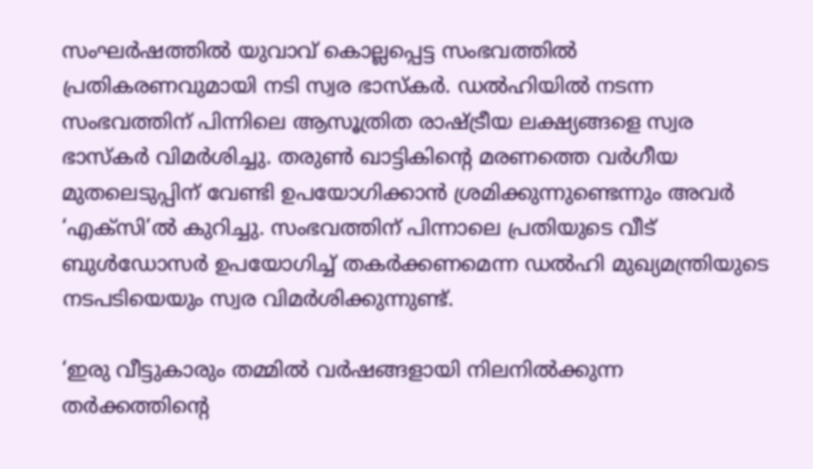സംഘർഷത്തിൽ യുവാവ് കൊല്ലപ്പെട്ട സംഭവത്തിൽ പ്രതികരണവുമായി നടി സ്വര ഭാസ്കർ. ഡൽഹിയിൽ നടന്ന സംഭവത്തിന് പിന്നിലെ ആസൂത്രിത രാഷ്ട്രീയ ലക്ഷ്യങ്ങളെ സ്വര ഭാസ്കർ വിമർശിച്ചു. തരുൺ ഖാട്ടികിന്റെ മരണത്തെ വർഗീയ മുതലെടുപ്പിന് വേണ്ടി ഉപയോഗിക്കാൻ ശ്രമിക്കുന്നുണ്ടെന്നും അവർ ‘എക്സി’ൽ കുറിച്ചു. സംഭവത്തിന് പിന്നാലെ പ്രതിയുടെ വീട് ബുൾഡോസർ ഉപയോഗിച്ച് തകർക്കണമെന്ന ഡൽഹി മുഖ്യമന്ത്രിയുടെ നടപടിയെയും സ്വര വിമർശിക്കുന്നുണ്ട്.

‘ഇരു വീട്ടുകാരും തമ്മിൽ വർഷങ്ങളായി നിലനിൽക്കുന്ന തർക്കത്തിന്റെ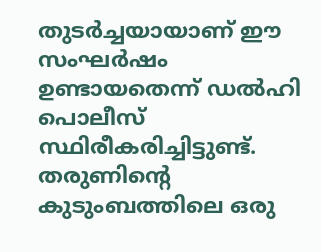തുടർച്ചയായാണ് ഈ സംഘർഷം ഉണ്ടായതെന്ന് ഡൽഹി പൊലീസ് സ്ഥിരീകരിച്ചിട്ടുണ്ട്. തരുണിന്റെ കുടുംബത്തിലെ ഒരു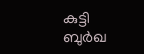കുട്ടി ബുർഖ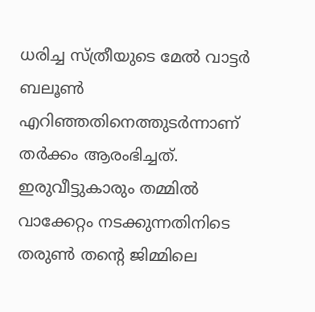ധരിച്ച സ്ത്രീയുടെ മേൽ വാട്ടർ ബലൂൺ എറിഞ്ഞതിനെത്തുടർന്നാണ് തർക്കം ആരംഭിച്ചത്. ഇരുവീട്ടുകാരും തമ്മിൽ വാക്കേറ്റം നടക്കുന്നതിനിടെ തരുൺ തന്റെ ജിമ്മിലെ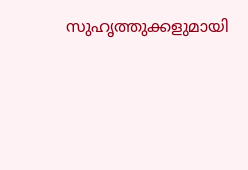സുഹൃത്തുക്കളുമായി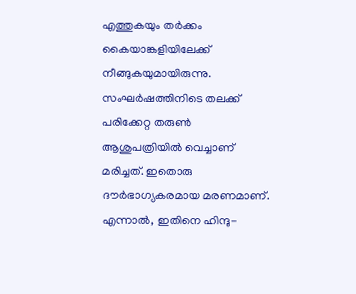എത്തുകയും തർക്കം കൈയാങ്കളിയിലേക്ക് നീങ്ങുകയുമായിരുന്നു. സംഘർഷത്തിനിടെ തലക്ക് പരിക്കേറ്റ തരുൺ ആശുപത്രിയിൽ വെച്ചാണ് മരിച്ചത്. ഇതൊരു ദൗർഭാഗ്യകരമായ മരണമാണ്. എന്നാൽ, ഇതിനെ ഹിന്ദു-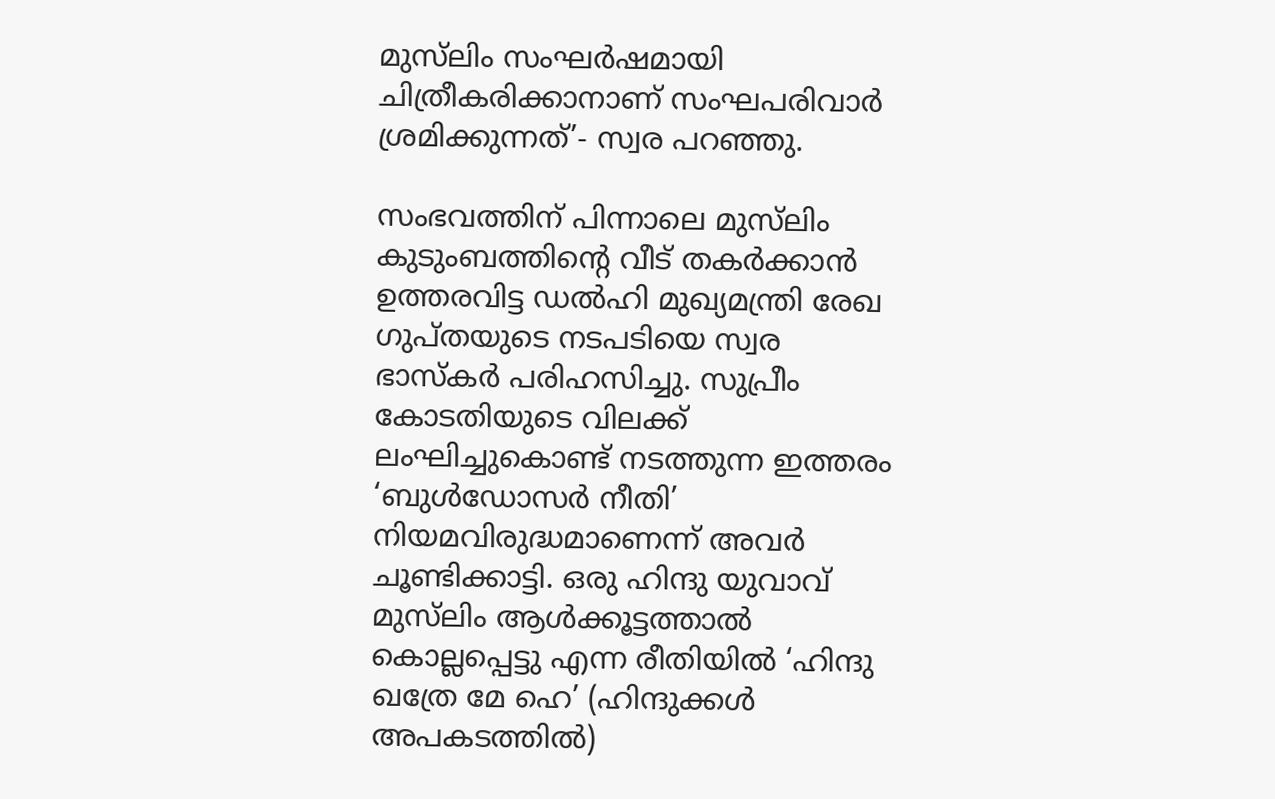മുസ്‌ലിം സംഘർഷമായി ചിത്രീകരിക്കാനാണ് സംഘപരിവാർ ശ്രമിക്കുന്നത്’- സ്വര പറഞ്ഞു.

സംഭവത്തിന് പിന്നാലെ മുസ്‍ലിം കുടുംബത്തിന്റെ വീട് തകർക്കാൻ ഉത്തരവിട്ട ഡൽഹി മുഖ്യമന്ത്രി രേഖ ഗുപ്തയുടെ നടപടിയെ സ്വര ഭാസ്കർ പരിഹസിച്ചു. സുപ്രീം കോടതിയുടെ വിലക്ക് ലംഘിച്ചുകൊണ്ട് നടത്തുന്ന ഇത്തരം ‘ബുൾഡോസർ നീതി’ നിയമവിരുദ്ധമാണെന്ന് അവർ ചൂണ്ടിക്കാട്ടി. ഒരു ഹിന്ദു യുവാവ് മുസ്‍ലിം ആൾക്കൂട്ടത്താൽ കൊല്ലപ്പെട്ടു എന്ന രീതിയിൽ ‘ഹിന്ദു ഖത്രേ മേ ഹെ’ (ഹിന്ദുക്കൾ അപകടത്തിൽ)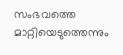സംഭവത്തെ മാറ്റിയെടുത്തെന്നും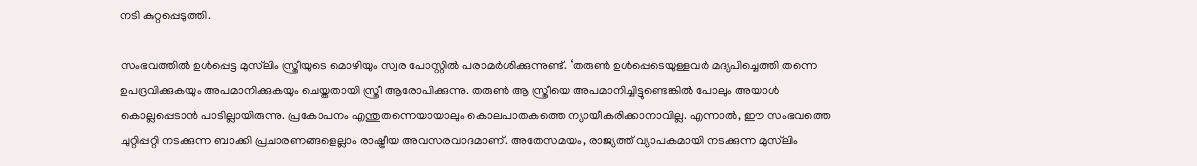നടി കുറ്റപ്പെടുത്തി.

സംഭവത്തിൽ ഉൾപ്പെട്ട മുസ്‍ലിം സ്ത്രീയുടെ മൊഴിയും സ്വര പോസ്റ്റിൽ പരാമർശിക്കുന്നുണ്ട്. ‘തരുൺ ഉൾപ്പെടെയുള്ളവർ മദ്യപിച്ചെത്തി തന്നെ ഉപദ്രവിക്കുകയും അപമാനിക്കുകയും ചെയ്തതായി സ്ത്രീ ആരോപിക്കുന്നു. തരുൺ ആ സ്ത്രീയെ അപമാനിച്ചിട്ടുണ്ടെങ്കിൽ പോലും അയാൾ കൊല്ലപ്പെടാൻ പാടില്ലായിരുന്നു. പ്രകോപനം എന്തുതന്നെയായാലും കൊലപാതകത്തെ ന്യായീകരിക്കാനാവില്ല. എന്നാൽ, ഈ സംഭവത്തെ ചുറ്റിപ്പറ്റി നടക്കുന്ന ബാക്കി പ്രചാരണങ്ങളെല്ലാം രാഷ്ട്രീയ അവസരവാദമാണ്. അതേസമയം, രാജ്യത്ത് വ്യാപകമായി നടക്കുന്ന മുസ്‍ലിം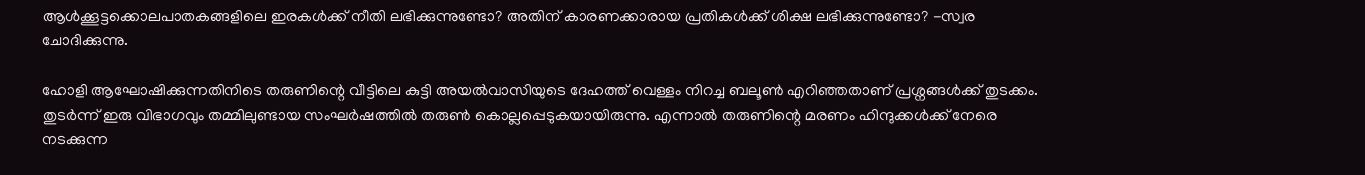ആൾക്കൂട്ടക്കൊലപാതകങ്ങളിലെ ഇരകൾക്ക് നീതി ലഭിക്കുന്നുണ്ടോ? അതിന് കാരണക്കാരായ പ്രതികൾക്ക് ശിക്ഷ ലഭിക്കുന്നുണ്ടോ? -സ്വര ചോദിക്കുന്നു.

ഹോളി ആഘോഷിക്കുന്നതിനിടെ തരുണിന്റെ വീട്ടിലെ കുട്ടി അയൽവാസിയുടെ ദേഹത്ത് വെള്ളം നിറച്ച ബലൂൺ എറിഞ്ഞതാണ് പ്രശ്നങ്ങൾക്ക് തുടക്കം. തുടർന്ന് ഇരു വിഭാഗവും തമ്മിലുണ്ടായ സംഘർഷത്തിൽ തരുൺ കൊല്ലപ്പെടുകയായിരുന്നു. എന്നാൽ തരുണിന്റെ മരണം ഹിന്ദുക്കൾക്ക് നേരെ നടക്കുന്ന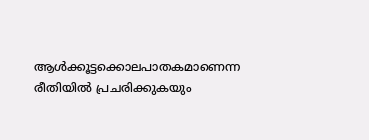ആൾക്കൂട്ടക്കൊലപാതകമാണെന്ന രീതിയിൽ പ്രചരിക്കുകയും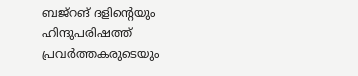ബജ്റങ് ദളിന്റെയും ഹിന്ദുപരിഷത്ത് പ്രവർത്തകരുടെയും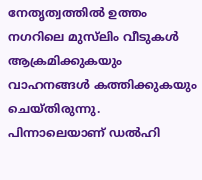നേതൃത്വത്തിൽ ഉത്തം നഗറിലെ മുസ്‍ലിം വീടുകൾ ആക്രമിക്കുകയും വാഹനങ്ങൾ കത്തിക്കുകയും ചെയ്തിരുന്നു. പിന്നാലെയാണ് ഡൽഹി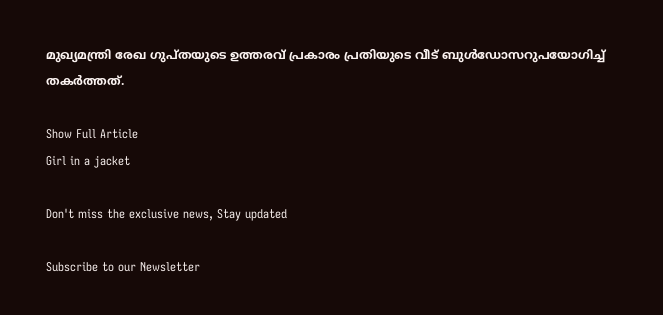മുഖ്യമന്ത്രി രേഖ ഗുപ്തയുടെ ഉത്തരവ് പ്രകാരം പ്രതിയുടെ വീട് ബുൾഡോസറുപയോഗിച്ച് തകർത്തത്.

Show Full Article
Girl in a jacket

Don't miss the exclusive news, Stay updated

Subscribe to our Newsletter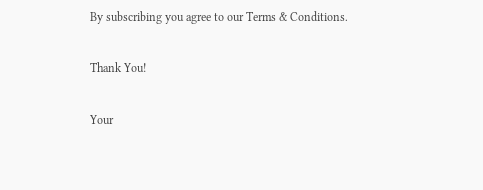By subscribing you agree to our Terms & Conditions.

Thank You!

Your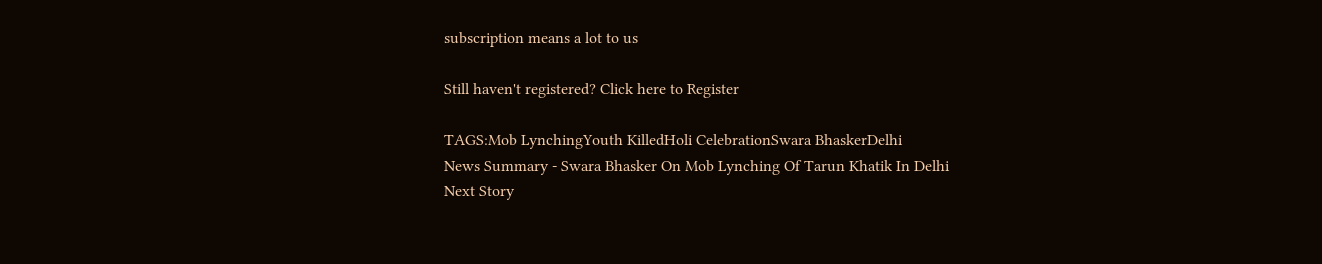subscription means a lot to us

Still haven't registered? Click here to Register

TAGS:Mob LynchingYouth KilledHoli CelebrationSwara BhaskerDelhi
News Summary - Swara Bhasker On Mob Lynching Of Tarun Khatik In Delhi
Next Story